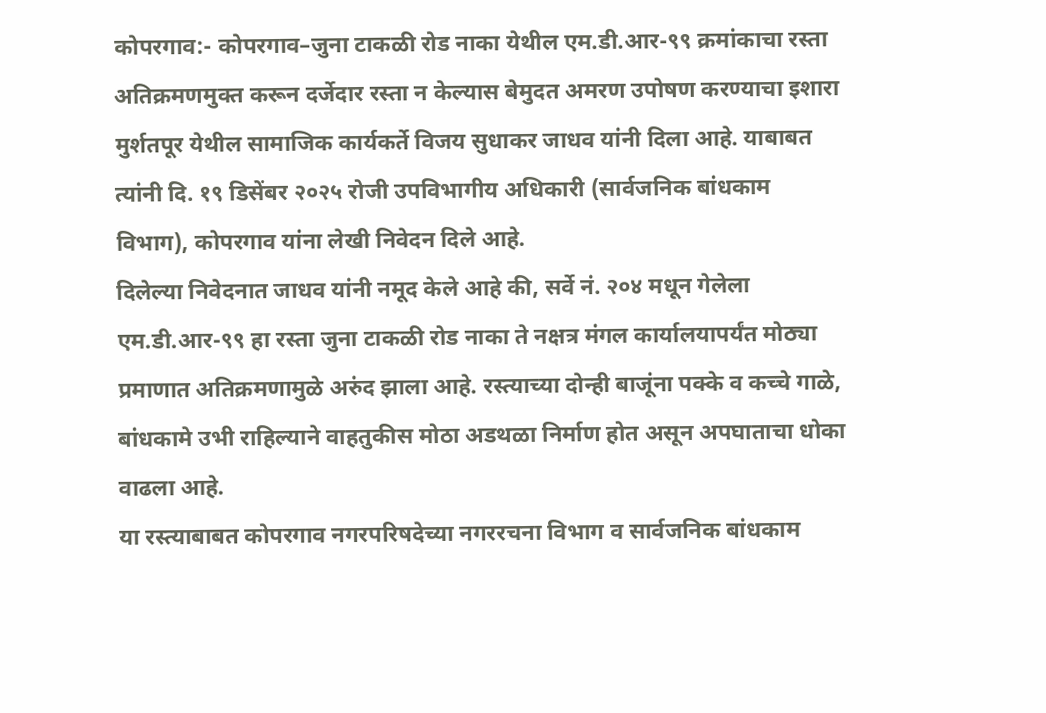कोपरगाव:- कोपरगाव–जुना टाकळी रोड नाका येथील एम.डी.आर-९९ क्रमांकाचा रस्ता अतिक्रमणमुक्त करून दर्जेदार रस्ता न केल्यास बेमुदत अमरण उपोषण करण्याचा इशारा मुर्शतपूर येथील सामाजिक कार्यकर्ते विजय सुधाकर जाधव यांनी दिला आहे. याबाबत त्यांनी दि. १९ डिसेंबर २०२५ रोजी उपविभागीय अधिकारी (सार्वजनिक बांधकाम विभाग), कोपरगाव यांना लेखी निवेदन दिले आहे.
दिलेल्या निवेदनात जाधव यांनी नमूद केले आहे की, सर्वे नं. २०४ मधून गेलेला एम.डी.आर-९९ हा रस्ता जुना टाकळी रोड नाका ते नक्षत्र मंगल कार्यालयापर्यंत मोठ्या प्रमाणात अतिक्रमणामुळे अरुंद झाला आहे. रस्त्याच्या दोन्ही बाजूंना पक्के व कच्चे गाळे, बांधकामे उभी राहिल्याने वाहतुकीस मोठा अडथळा निर्माण होत असून अपघाताचा धोका वाढला आहे.
या रस्त्याबाबत कोपरगाव नगरपरिषदेच्या नगररचना विभाग व सार्वजनिक बांधकाम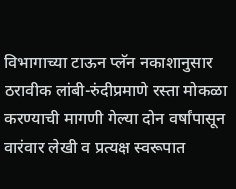विभागाच्या टाऊन प्लॅन नकाशानुसार ठरावीक लांबी-रुंदीप्रमाणे रस्ता मोकळा करण्याची मागणी गेल्या दोन वर्षांपासून वारंवार लेखी व प्रत्यक्ष स्वरूपात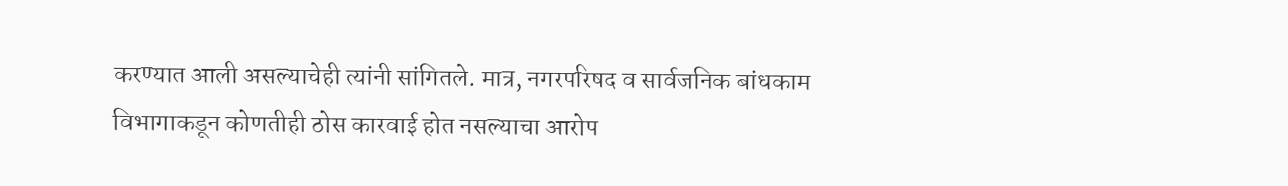करण्यात आली असल्याचेही त्यांनी सांगितले. मात्र, नगरपरिषद व सार्वजनिक बांधकाम विभागाकडून कोणतीही ठोस कारवाई होत नसल्याचा आरोप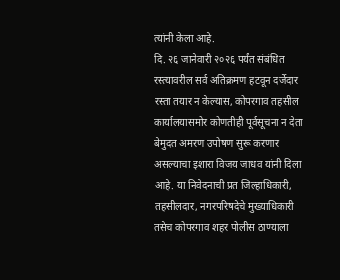त्यांनी केला आहे.
दि. २६ जानेवारी २०२६ पर्यंत संबंधित रस्त्यावरील सर्व अतिक्रमण हटवून दर्जेदार रस्ता तयार न केल्यास, कोपरगाव तहसील कार्यालयासमोर कोणतीही पूर्वसूचना न देता बेमुदत अमरण उपोषण सुरू करणार असल्याचा इशारा विजय जाधव यांनी दिला आहे. या निवेदनाची प्रत जिल्हाधिकारी, तहसीलदार, नगरपरिषदेचे मुख्याधिकारी तसेच कोपरगाव शहर पोलीस ठाण्याला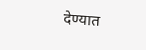देण्यात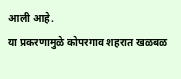आली आहे.
या प्रकरणामुळे कोपरगाव शहरात खळबळ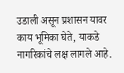उडाली असून प्रशासन यावर काय भूमिका घेते, याकडे नागरिकांचे लक्ष लागले आहे.